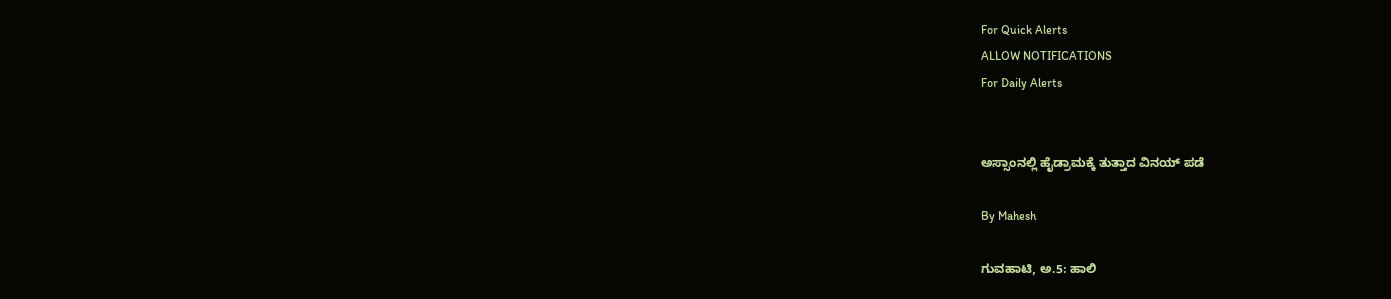For Quick Alerts
ALLOW NOTIFICATIONS
For Daily Alerts


ಅಸ್ಸಾಂನಲ್ಲಿ ಹೈಡ್ರಾಮಕ್ಕೆ ತುತ್ತಾದ ವಿನಯ್ ಪಡೆ

By Mahesh

ಗುವಹಾಟಿ, ಅ.5: ಹಾಲಿ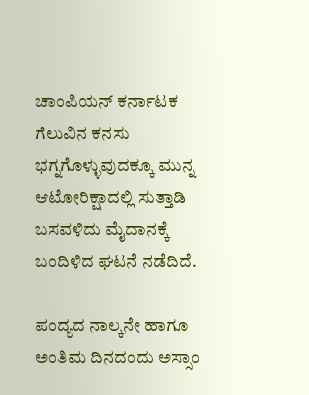ಚಾಂಪಿಯನ್ ಕರ್ನಾಟಕ ಗೆಲುವಿನ ಕನಸು ಭಗ್ನಗೊಳ್ಳುವುದಕ್ಕೂ ಮುನ್ನ ಆಟೋರಿಕ್ಷಾದಲ್ಲಿ ಸುತ್ತಾಡಿ ಬಸವಳಿದು ಮೈದಾನಕ್ಕೆ ಬಂದಿಳಿದ ಘಟನೆ ನಡೆದಿದೆ.

ಪಂದ್ಯದ ನಾಲ್ಕನೇ ಹಾಗೂ ಅಂತಿಮ ದಿನದಂದು ಅಸ್ಸಾಂ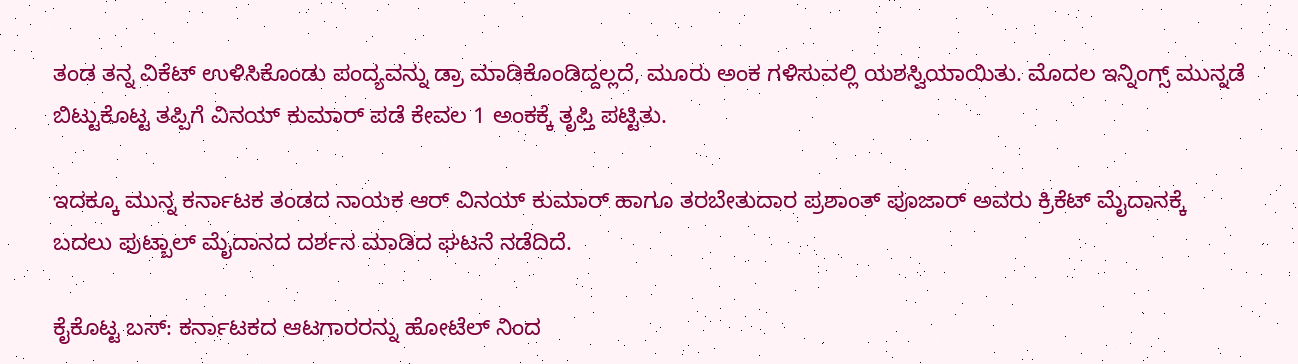ತಂಡ ತನ್ನ ವಿಕೆಟ್ ಉಳಿಸಿಕೊಂಡು ಪಂದ್ಯವನ್ನು ಡ್ರಾ ಮಾಡಿಕೊಂಡಿದ್ದಲ್ಲದೆ, ಮೂರು ಅಂಕ ಗಳಿಸುವಲ್ಲಿ ಯಶಸ್ವಿಯಾಯಿತು. ಮೊದಲ ಇನ್ನಿಂಗ್ಸ್ ಮುನ್ನಡೆ ಬಿಟ್ಟುಕೊಟ್ಟ ತಪ್ಪಿಗೆ ವಿನಯ್ ಕುಮಾರ್ ಪಡೆ ಕೇವಲ 1 ಅಂಕಕ್ಕೆ ತೃಪ್ತಿ ಪಟ್ಟಿತು.

ಇದಕ್ಕೂ ಮುನ್ನ ಕರ್ನಾಟಕ ತಂಡದ ನಾಯಕ ಆರ್ ವಿನಯ್ ಕುಮಾರ್ ಹಾಗೂ ತರಬೇತುದಾರ ಪ್ರಶಾಂತ್ ಪೂಜಾರ್ ಅವರು ಕ್ರಿಕೆಟ್ ಮೈದಾನಕ್ಕೆ ಬದಲು ಫುಟ್ಬಾಲ್ ಮೈದಾನದ ದರ್ಶನ ಮಾಡಿದ ಘಟನೆ ನಡೆದಿದೆ.

ಕೈಕೊಟ್ಟ ಬಸ್: ಕರ್ನಾಟಕದ ಆಟಗಾರರನ್ನು ಹೋಟೆಲ್ ನಿಂದ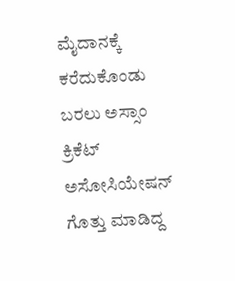ಮೈದಾನಕ್ಕೆ ಕರೆದುಕೊಂಡು ಬರಲು ಅಸ್ಸಾಂ ಕ್ರಿಕೆಟ್ ಅಸೋಸಿಯೇಷನ್ ಗೊತ್ತು ಮಾಡಿದ್ದ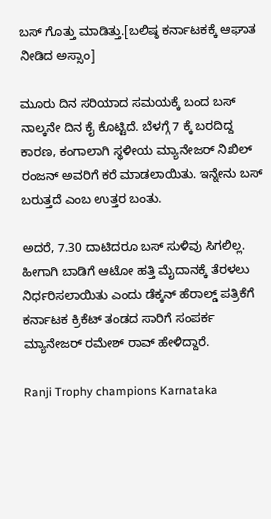ಬಸ್ ಗೊತ್ತು ಮಾಡಿತ್ತು.[ಬಲಿಷ್ಠ ಕರ್ನಾಟಕಕ್ಕೆ ಆಘಾತ ನೀಡಿದ ಅಸ್ಸಾಂ]

ಮೂರು ದಿನ ಸರಿಯಾದ ಸಮಯಕ್ಕೆ ಬಂದ ಬಸ್ ನಾಲ್ಕನೇ ದಿನ ಕೈ ಕೊಟ್ಟಿದೆ. ಬೆಳಗ್ಗೆ 7 ಕ್ಕೆ ಬರದಿದ್ದ ಕಾರಣ, ಕಂಗಾಲಾಗಿ ಸ್ಥಳೀಯ ಮ್ಯಾನೇಜರ್ ನಿಖಿಲ್ ರಂಜನ್ ಅವರಿಗೆ ಕರೆ ಮಾಡಲಾಯಿತು. ಇನ್ನೇನು ಬಸ್ ಬರುತ್ತದೆ ಎಂಬ ಉತ್ತರ ಬಂತು.

ಅದರೆ, 7.30 ದಾಟಿದರೂ ಬಸ್ ಸುಳಿವು ಸಿಗಲಿಲ್ಲ. ಹೀಗಾಗಿ ಬಾಡಿಗೆ ಆಟೋ ಹತ್ತಿ ಮೈದಾನಕ್ಕೆ ತೆರಳಲು ನಿರ್ಧರಿಸಲಾಯಿತು ಎಂದು ಡೆಕ್ಕನ್ ಹೆರಾಲ್ಡ್ ಪತ್ರಿಕೆಗೆ ಕರ್ನಾಟಕ ಕ್ರಿಕೆಟ್ ತಂಡದ ಸಾರಿಗೆ ಸಂಪರ್ಕ ಮ್ಯಾನೇಜರ್ ರಮೇಶ್ ರಾವ್ ಹೇಳಿದ್ದಾರೆ.

Ranji Trophy champions Karnataka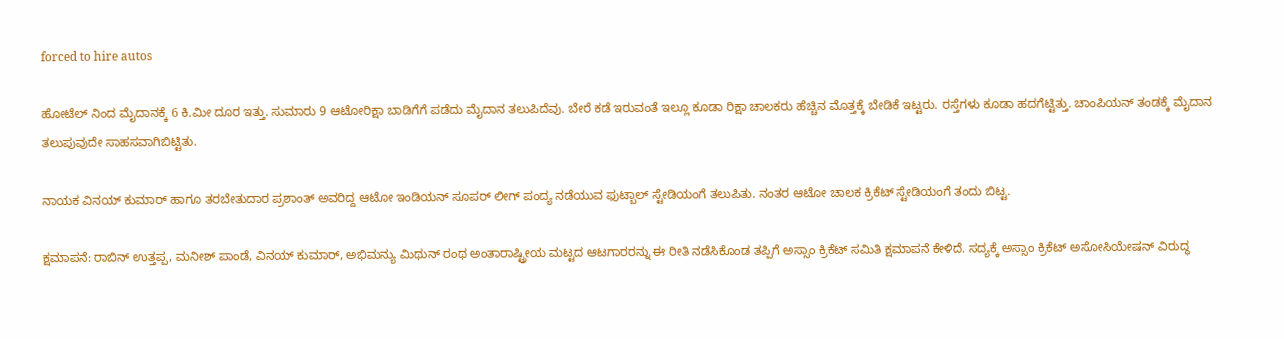forced to hire autos

ಹೋಟೆಲ್ ನಿಂದ ಮೈದಾನಕ್ಕೆ 6 ಕಿ.ಮೀ ದೂರ ಇತ್ತು. ಸುಮಾರು 9 ಆಟೋರಿಕ್ಷಾ ಬಾಡಿಗೆಗೆ ಪಡೆದು ಮೈದಾನ ತಲುಪಿದೆವು. ಬೇರೆ ಕಡೆ ಇರುವಂತೆ ಇಲ್ಲೂ ಕೂಡಾ ರಿಕ್ಷಾ ಚಾಲಕರು ಹೆಚ್ಚಿನ ಮೊತ್ತಕ್ಕೆ ಬೇಡಿಕೆ ಇಟ್ಟರು. ರಸ್ತೆಗಳು ಕೂಡಾ ಹದಗೆಟ್ಟಿತ್ತು. ಚಾಂಪಿಯನ್ ತಂಡಕ್ಕೆ ಮೈದಾನ ತಲುಪುವುದೇ ಸಾಹಸವಾಗಿಬಿಟ್ಟಿತು.

ನಾಯಕ ವಿನಯ್ ಕುಮಾರ್ ಹಾಗೂ ತರಬೇತುದಾರ ಪ್ರಶಾಂತ್ ಅವರಿದ್ದ ಆಟೋ ಇಂಡಿಯನ್ ಸೂಪರ್ ಲೀಗ್ ಪಂದ್ಯ ನಡೆಯುವ ಫುಟ್ಬಾಲ್ ಸ್ಟೇಡಿಯಂಗೆ ತಲುಪಿತು. ನಂತರ ಆಟೋ ಚಾಲಕ ಕ್ರಿಕೆಟ್ ಸ್ಟೇಡಿಯಂಗೆ ತಂದು ಬಿಟ್ಟ.

ಕ್ಷಮಾಪನೆ: ರಾಬಿನ್ ಉತ್ತಪ್ಪ, ಮನೀಶ್ ಪಾಂಡೆ, ವಿನಯ್ ಕುಮಾರ್, ಅಭಿಮನ್ಯು ಮಿಥುನ್ ರಂಥ ಅಂತಾರಾಷ್ಟ್ರೀಯ ಮಟ್ಟದ ಆಟಗಾರರನ್ನು ಈ ರೀತಿ ನಡೆಸಿಕೊಂಡ ತಪ್ಪಿಗೆ ಅಸ್ಸಾಂ ಕ್ರಿಕೆಟ್ ಸಮಿತಿ ಕ್ಷಮಾಪನೆ ಕೇಳಿದೆ. ಸದ್ಯಕ್ಕೆ ಅಸ್ಸಾಂ ಕ್ರಿಕೆಟ್ ಅಸೋಸಿಯೇಷನ್ ವಿರುದ್ಧ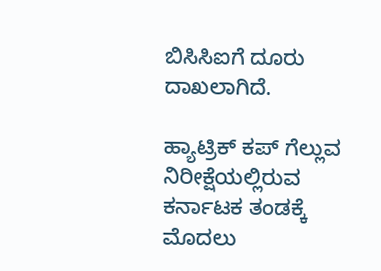ಬಿಸಿಸಿಐಗೆ ದೂರು ದಾಖಲಾಗಿದೆ.

ಹ್ಯಾಟ್ರಿಕ್ ಕಪ್ ಗೆಲ್ಲುವ ನಿರೀಕ್ಷೆಯಲ್ಲಿರುವ ಕರ್ನಾಟಕ ತಂಡಕ್ಕೆ ಮೊದಲು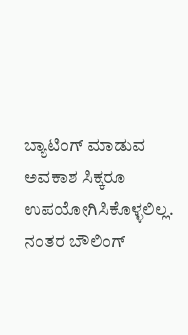ಬ್ಯಾಟಿಂಗ್ ಮಾಡುವ ಅವಕಾಶ ಸಿಕ್ಕರೂ ಉಪಯೋಗಿಸಿಕೊಳ್ಳಲಿಲ್ಲ. ನಂತರ ಬೌಲಿಂಗ್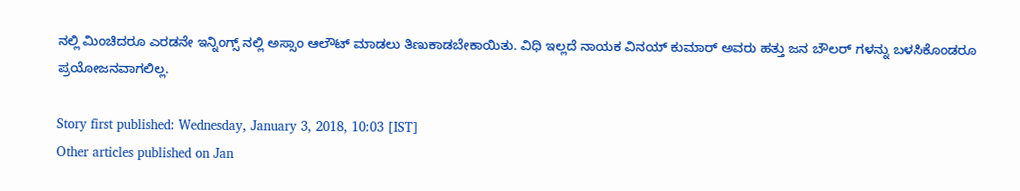ನಲ್ಲಿ ಮಿಂಚಿದರೂ ಎರಡನೇ ಇನ್ನಿಂಗ್ಸ್ ನಲ್ಲಿ ಅಸ್ಸಾಂ ಆಲೌಟ್ ಮಾಡಲು ತಿಣುಕಾಡಬೇಕಾಯಿತು. ವಿಧಿ ಇಲ್ಲದೆ ನಾಯಕ ವಿನಯ್ ಕುಮಾರ್ ಅವರು ಹತ್ತು ಜನ ಬೌಲರ್ ಗಳನ್ನು ಬಳಸಿಕೊಂಡರೂ ಪ್ರಯೋಜನವಾಗಲಿಲ್ಲ.

Story first published: Wednesday, January 3, 2018, 10:03 [IST]
Other articles published on Jan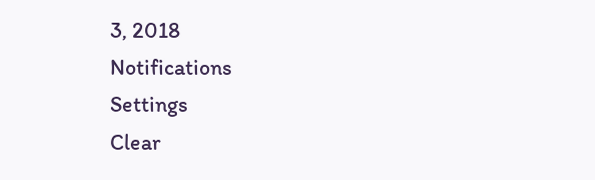3, 2018
Notifications
Settings
Clear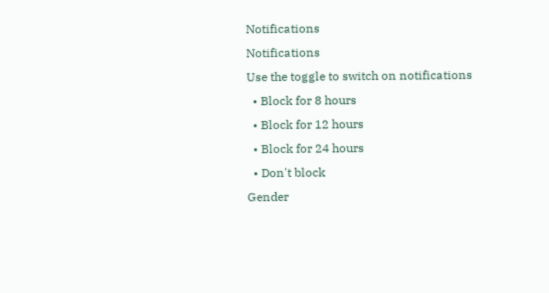Notifications
Notifications
Use the toggle to switch on notifications
  • Block for 8 hours
  • Block for 12 hours
  • Block for 24 hours
  • Don't block
Gender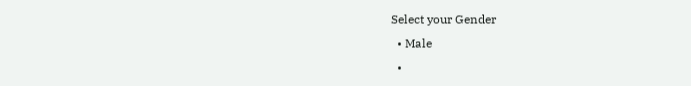Select your Gender
  • Male
  •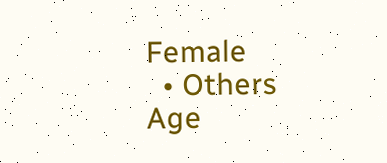Female
  • Others
Age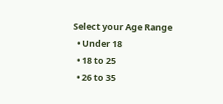Select your Age Range
  • Under 18
  • 18 to 25
  • 26 to 35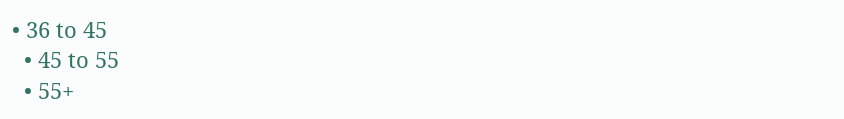• 36 to 45
  • 45 to 55
  • 55+